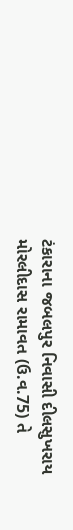ટંકારાના જબલપુર નિવાસી દીલસુખરાય મોરલીદાસ રામાવત (ઉ.વ.75) તે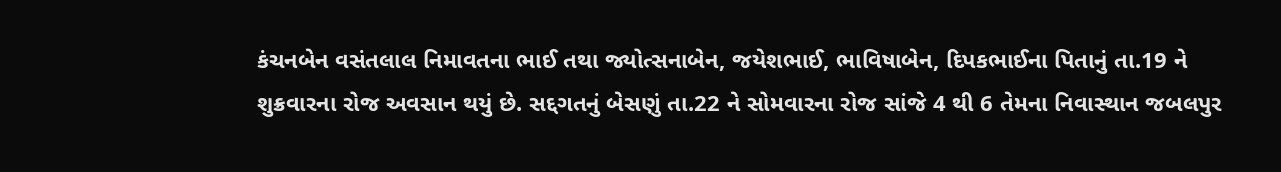કંચનબેન વસંતલાલ નિમાવતના ભાઈ તથા જ્યોત્સનાબેન, જયેશભાઈ, ભાવિષાબેન, દિપકભાઈના પિતાનું તા.19 ને શુક્રવારના રોજ અવસાન થયું છે. સદ્દગતનું બેસણું તા.22 ને સોમવારના રોજ સાંજે 4 થી 6 તેમના નિવાસ્થાન જબલપુર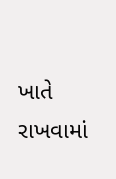ખાતે રાખવામાં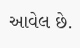આવેલ છે.